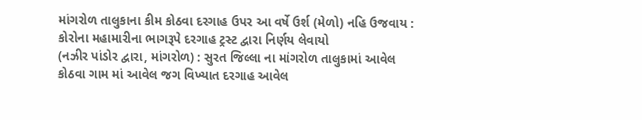માંગરોળ તાલુકાના કીમ કોઠવા દરગાહ ઉપર આ વર્ષે ઉર્શ (મેળો) નહિ ઉજવાય : કોરોના મહામારીના ભાગરૂપે દરગાહ ટ્રસ્ટ દ્વારા નિર્ણય લેવાયો
(નઝીર પાંડોર દ્વારા, માંગરોળ) : સુરત જિલ્લા ના માંગરોળ તાલુકામાં આવેલ કોઠવા ગામ માં આવેલ જગ વિખ્યાત દરગાહ આવેલ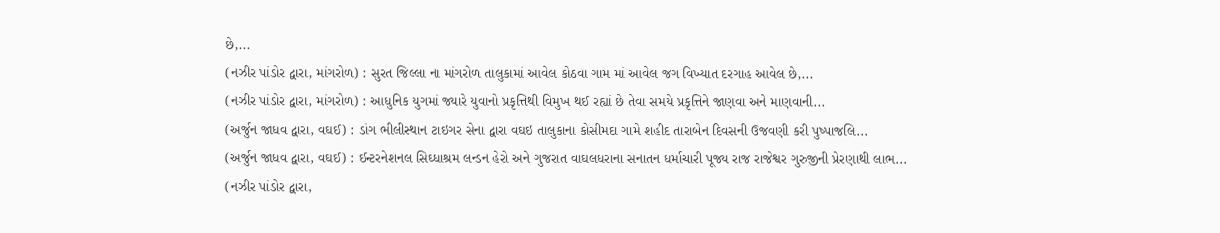છે,...
(નઝીર પાંડોર દ્વારા, માંગરોળ) : સુરત જિલ્લા ના માંગરોળ તાલુકામાં આવેલ કોઠવા ગામ માં આવેલ જગ વિખ્યાત દરગાહ આવેલ છે,...
(નઝીર પાંડોર દ્વારા, માંગરોળ) : આધુનિક યુગમાં જ્યારે યુવાનો પ્રકૃત્તિથી વિમુખ થઈ રહ્યાં છે તેવા સમયે પ્રકૃત્તિને જાણવા અને માણવાની...
(અર્જુન જાધવ દ્વારા, વઘઈ) : ડાંગ ભીલીસ્થાન ટાઇગર સેના દ્વારા વઘઇ તાલુકાના કોસીમદા ગામે શહીદ તારાબેન દિવસની ઉજવણી કરી પુષ્પાજલિ...
(અર્જુન જાધવ દ્વારા, વઘઈ) : ઈન્ટરનેશનલ સિઘ્ધાશ્રમ લન્ડન હેરો અને ગુજરાત વાઘલધરાના સનાતન ધર્માચારી પૂજ્ય રાજ રાજેશ્વર ગુરુજીની પ્રેરણાથી લાભ...
(નઝીર પાંડોર દ્વારા,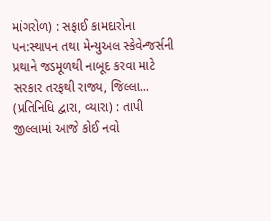માંગરોળ) : સફાઈ કામદારોના પન:સ્થાપન તથા મેન્યુઅલ સ્કેવેન્જર્સની પ્રથાને જડમૂળથી નાબૂદ કરવા માટે સરકાર તરફથી રાજ્ય, જિલ્લા...
(પ્રતિનિધિ દ્વારા, વ્યારા) : તાપી જીલ્લામાં આજે કોઈ નવો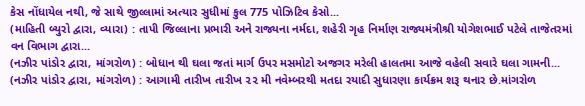કેસ નોંધાયેલ નથી, જે સાથે જીલ્લામાં અત્યાર સુધીમાં કુલ 775 પોઝિટિવ કેસો...
(માહિતી બ્યુરો દ્વારા, વ્યારા) : તાપી જિલ્લાના પ્રભારી અને રાજ્યના નર્મદા, શહેરી ગૃહ નિર્માણ રાજ્યમંત્રીશ્રી યોગેશભાઈ પટેલે તાજેતરમાં વન વિભાગ દ્વારા...
(નઝીર પાંડોર દ્વારા, માંગરોળ) : બોધાન થી ઘલા જતાં માર્ગ ઉપર મસમોટો અજગર મરેલી હાલતમા આજે વહેલી સવારે ઘલા ગામની...
(નઝીર પાંડોર દ્વારા, માંગરોળ) : આગામી તારીખ તારીખ ૨૨ મી નવેમ્બરથી મતદા રયાદી સુધારણા કાર્યક્રમ શરૂ થનાર છે.માંગરોળ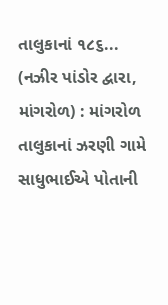તાલુકાનાં ૧૮૬...
(નઝીર પાંડોર દ્વારા, માંગરોળ) : માંગરોળ તાલુકાનાં ઝરણી ગામે સાધુભાઈએ પોતાની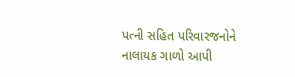પત્ની સહિત પરિવારજનોને નાલાયક ગાળો આપી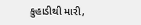કુહાડીથી મારી,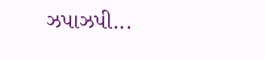ઝપાઝપી...